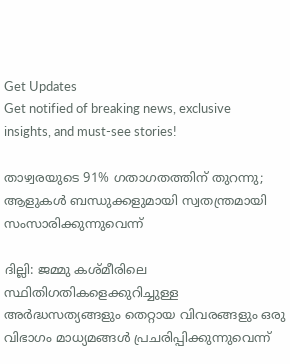Get Updates
Get notified of breaking news, exclusive insights, and must-see stories!

താഴ്വരയുടെ 91% ഗതാഗതത്തിന് തുറന്നു; ആളുകള്‍ ബന്ധുക്കളുമായി സ്വതന്ത്രമായി സംസാരിക്കുന്നുവെന്ന്

ദില്ലി: ജമ്മു കശ്മീരിലെ സ്ഥിതിഗതികളെക്കുറിച്ചുള്ള അര്‍ദ്ധസത്യങ്ങളും തെറ്റായ വിവരങ്ങളും ഒരു വിഭാഗം മാധ്യമങ്ങള്‍ പ്രചരിപ്പിക്കുന്നുവെന്ന്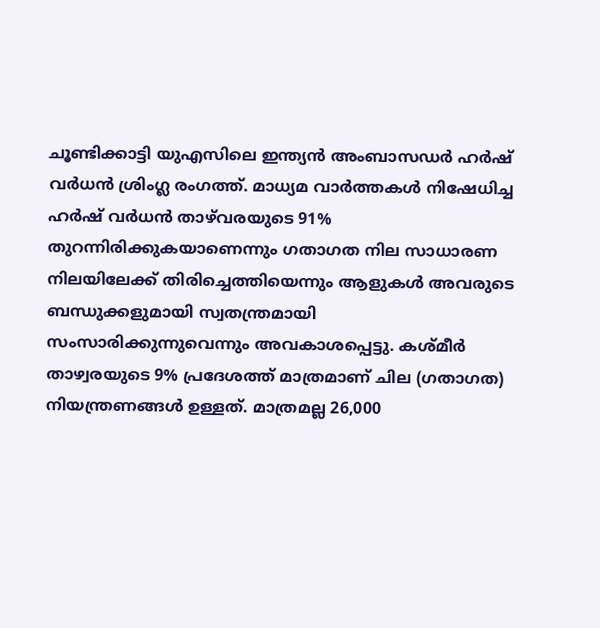ചൂണ്ടിക്കാട്ടി യുഎസിലെ ഇന്ത്യന്‍ അംബാസഡര്‍ ഹര്‍ഷ് വര്‍ധന്‍ ശ്രിംഗ്ല രംഗത്ത്. മാധ്യമ വാര്‍ത്തകള്‍ നിഷേധിച്ച ഹര്‍ഷ് വര്‍ധന്‍ താഴ്‌വരയുടെ 91% തുറന്നിരിക്കുകയാണെന്നും ഗതാഗത നില സാധാരണ നിലയിലേക്ക് തിരിച്ചെത്തിയെന്നും ആളുകള്‍ അവരുടെ ബന്ധുക്കളുമായി സ്വതന്ത്രമായി സംസാരിക്കുന്നുവെന്നും അവകാശപ്പെട്ടു. കശ്മീര്‍ താഴ്വരയുടെ 9% പ്രദേശത്ത് മാത്രമാണ് ചില (ഗതാഗത) നിയന്ത്രണങ്ങള്‍ ഉള്ളത്. മാത്രമല്ല 26,000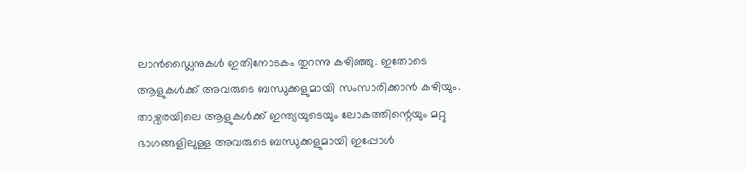ലാന്‍ഡ്ലൈനുകള്‍ ഇതിനോടകം തുറന്നു കഴിഞ്ഞു. ഇതോടെ ആളുകള്‍ക്ക് അവരുടെ ബന്ധുക്കളുമായി സംസാരിക്കാന്‍ കഴിയും. താഴ്വരയിലെ ആളുകള്‍ക്ക് ഇന്ത്യയുടെയും ലോകത്തിന്റെയും മറ്റു ഭാഗങ്ങളിലുള്ള അവരുടെ ബന്ധുക്കളുമായി ഇപ്പോള്‍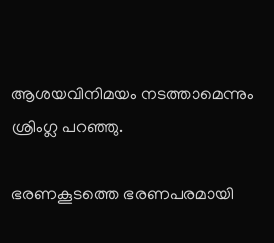ആശയവിനിമയം നടത്താമെന്നും ശ്രിംഗ്ല പറഞ്ഞു.

ഭരണകൂടത്തെ ഭരണപരമായി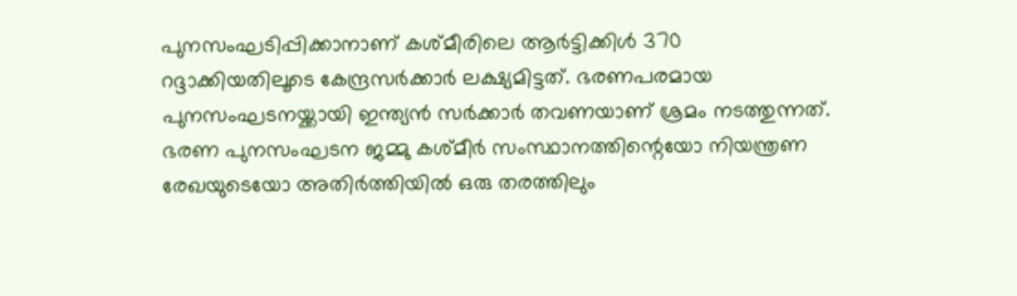പുനസംഘടിപ്പിക്കാനാണ് കശ്മീരിലെ ആര്‍ട്ടിക്കിള്‍ 370 റദ്ദാക്കിയതിലൂടെ കേന്ദ്രസര്‍ക്കാര്‍ ലക്ഷ്യമിട്ടത്. ഭരണപരമായ പുനസംഘടനയ്ക്കായി ഇന്ത്യന്‍ സര്‍ക്കാര്‍ തവണയാണ് ശ്രമം നടത്തുന്നത്. ഭരണ പുനസംഘടന ജമ്മു കശ്മീര്‍ സംസ്ഥാനത്തിന്റെയോ നിയന്ത്രണ രേഖയുടെയോ അതിര്‍ത്തിയില്‍ ഒരു തരത്തിലും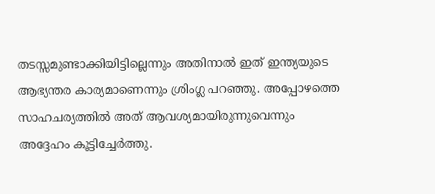തടസ്സമുണ്ടാക്കിയിട്ടില്ലെന്നും അതിനാല്‍ ഇത് ഇന്ത്യയുടെ ആഭ്യന്തര കാര്യമാണെന്നും ശ്രിംഗ്ല പറഞ്ഞു. അപ്പോഴത്തെ സാഹചര്യത്തില്‍ അത് ആവശ്യമായിരുന്നുവെന്നും അദ്ദേഹം കൂട്ടിച്ചേര്‍ത്തു.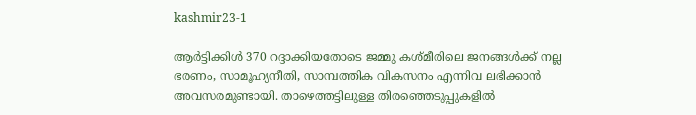kashmir23-1

ആര്‍ട്ടിക്കിള്‍ 370 റദ്ദാക്കിയതോടെ ജമ്മു കശ്മീരിലെ ജനങ്ങള്‍ക്ക് നല്ല ഭരണം, സാമൂഹ്യനീതി, സാമ്പത്തിക വികസനം എന്നിവ ലഭിക്കാന്‍ അവസരമുണ്ടായി. താഴെത്തട്ടിലുള്ള തിരഞ്ഞെടുപ്പുകളില്‍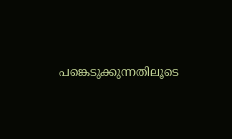പങ്കെടുക്കുന്നതിലൂടെ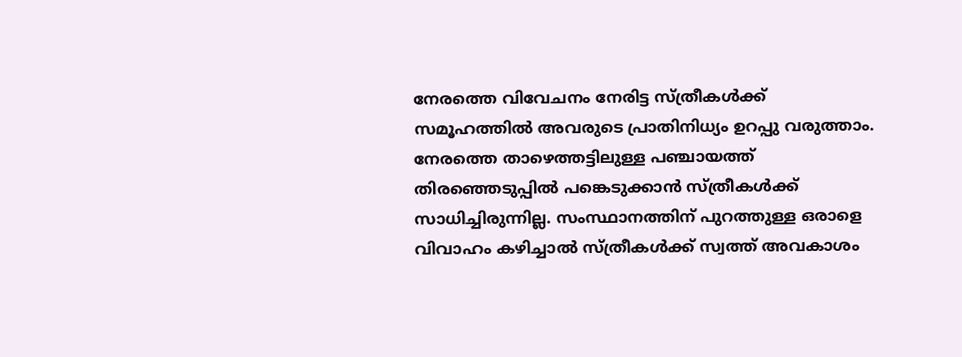നേരത്തെ വിവേചനം നേരിട്ട സ്ത്രീകള്‍ക്ക് സമൂഹത്തില്‍ അവരുടെ പ്രാതിനിധ്യം ഉറപ്പു വരുത്താം. നേരത്തെ താഴെത്തട്ടിലുള്ള പഞ്ചായത്ത് തിരഞ്ഞെടുപ്പില്‍ പങ്കെടുക്കാന്‍ സ്ത്രീകള്‍ക്ക് സാധിച്ചിരുന്നില്ല. സംസ്ഥാനത്തിന് പുറത്തുള്ള ഒരാളെ വിവാഹം കഴിച്ചാല്‍ സ്ത്രീകള്‍ക്ക് സ്വത്ത് അവകാശം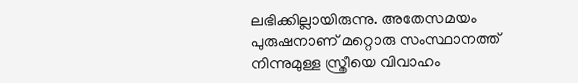ലഭിക്കില്ലായിരുന്നു. അതേസമയം പുരുഷനാണ് മറ്റൊരു സംസ്ഥാനത്ത് നിന്നുമുള്ള സ്ത്രീയെ വിവാഹം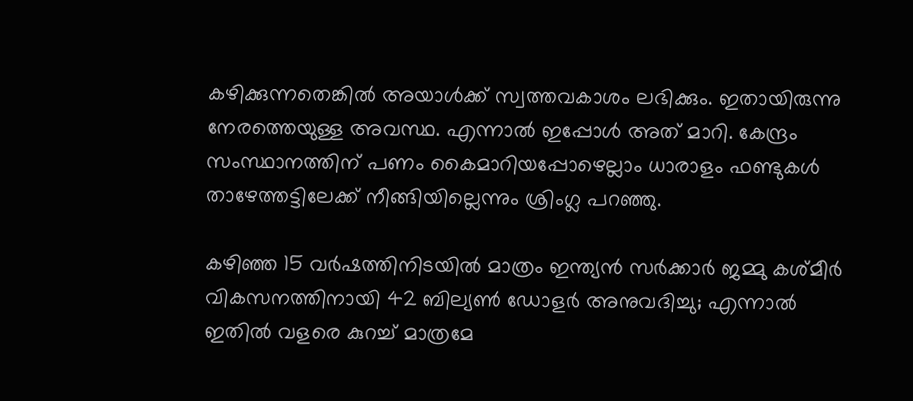കഴിക്കുന്നതെങ്കില്‍ അയാള്‍ക്ക് സ്വത്തവകാശം ലഭിക്കും. ഇതായിരുന്നു നേരത്തെയുള്ള അവസ്ഥ. എന്നാല്‍ ഇപ്പോള്‍ അത് മാറി. കേന്ദ്രം സംസ്ഥാനത്തിന് പണം കൈമാറിയപ്പോഴെല്ലാം ധാരാളം ഫണ്ടുകള്‍ താഴേത്തട്ടിലേക്ക് നീങ്ങിയില്ലെന്നും ശ്രിംഗ്ല പറഞ്ഞു.

കഴിഞ്ഞ 15 വര്‍ഷത്തിനിടയില്‍ മാത്രം ഇന്ത്യന്‍ സര്‍ക്കാര്‍ ജമ്മു കശ്മീര്‍ വികസനത്തിനായി 42 ബില്യണ്‍ ഡോളര്‍ അനുവദിച്ചു; എന്നാല്‍ ഇതില്‍ വളരെ കുറച്ച് മാത്രമേ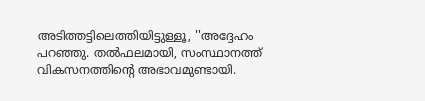അടിത്തട്ടിലെത്തിയിട്ടുള്ളൂ, ''അദ്ദേഹം പറഞ്ഞു. തല്‍ഫലമായി, സംസ്ഥാനത്ത് വികസനത്തിന്റെ അഭാവമുണ്ടായി.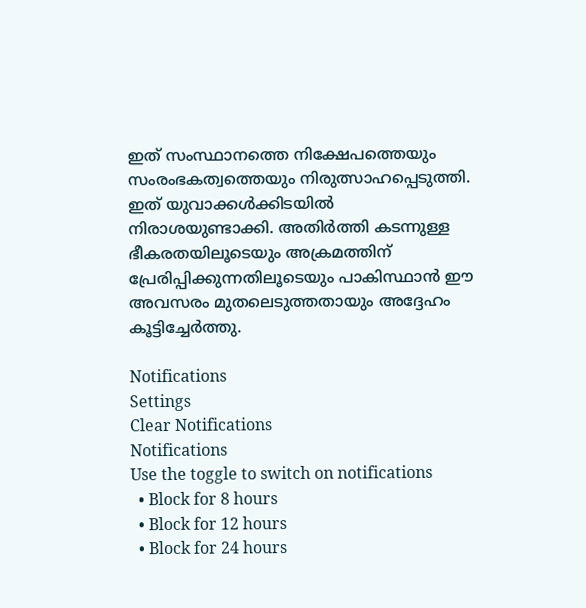ഇത് സംസ്ഥാനത്തെ നിക്ഷേപത്തെയും സംരംഭകത്വത്തെയും നിരുത്സാഹപ്പെടുത്തി. ഇത് യുവാക്കള്‍ക്കിടയില്‍ നിരാശയുണ്ടാക്കി. അതിര്‍ത്തി കടന്നുള്ള ഭീകരതയിലൂടെയും അക്രമത്തിന് പ്രേരിപ്പിക്കുന്നതിലൂടെയും പാകിസ്ഥാന്‍ ഈ അവസരം മുതലെടുത്തതായും അദ്ദേഹം കൂട്ടിച്ചേര്‍ത്തു.

Notifications
Settings
Clear Notifications
Notifications
Use the toggle to switch on notifications
  • Block for 8 hours
  • Block for 12 hours
  • Block for 24 hours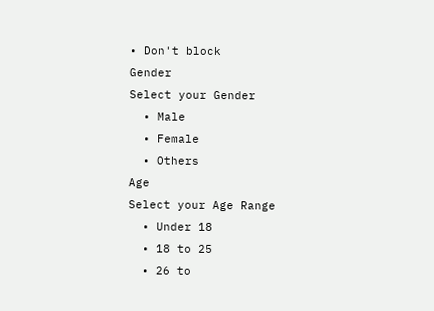• Don't block
Gender
Select your Gender
  • Male
  • Female
  • Others
Age
Select your Age Range
  • Under 18
  • 18 to 25
  • 26 to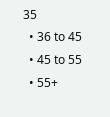35
  • 36 to 45
  • 45 to 55
  • 55+